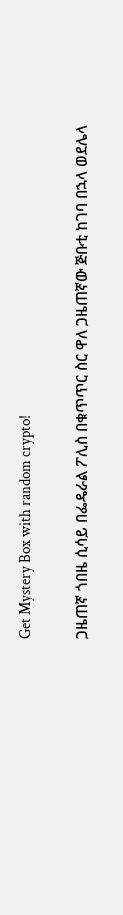Get Mystery Box with random crypto!

ጋዜጠኛ ጎበዜ ሲሳይ በፌዴራል ፖሊስ በቁጥጥር ስር ዋለ ጋዜጠኛው ጅቡቲ ከገባ በኋላ ወደሌላ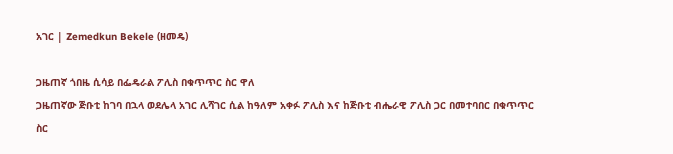አገር | Zemedkun Bekele (ዘመዴ)

ጋዜጠኛ ጎበዜ ሲሳይ በፌዴራል ፖሊስ በቁጥጥር ስር ዋለ
ጋዜጠኛው ጅቡቲ ከገባ በኋላ ወደሌላ አገር ሊሻገር ሲል ከዓለም አቀፉ ፖሊስ እና ከጅቡቲ ብሔራዊ ፖሊስ ጋር በመተባበር በቁጥጥር ስር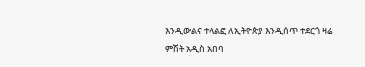እንዲውልና ተላልፎ ለኢትዮጵያ እንዲሰጥ ተደርጎ ዛሬ ምሽት አዲስ አበባ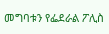መግባቱን የፌደራል ፖሊስ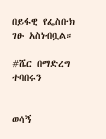በይፋዊ የፌስቡክ ገፁ አስነብቧል።

#ሼር በማድረግ ተባበሩን


ወሳኝ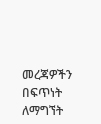መረጃዎችን በፍጥነት ለማግኘት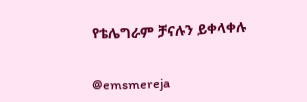የቴሌግራም ቻናሉን ይቀላቀሉ


@emsmereja